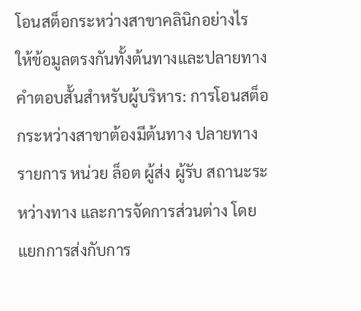โอนสต็อกระหว่างสาขาคลินิกอย่างไร ให้ข้อมูลตรงกันทั้งต้นทางและปลายทาง
คำตอบสั้นสำหรับผู้บริหาร: การโอนสต็อกระหว่างสาขาต้องมีต้นทาง ปลายทาง รายการ หน่วย ล็อต ผู้ส่ง ผู้รับ สถานะระหว่างทาง และการจัดการส่วนต่าง โดยแยกการส่งกับการ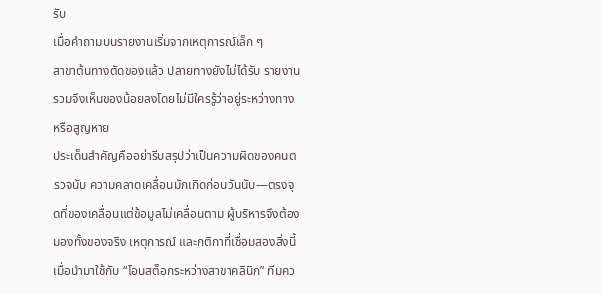รับ
เมื่อคำถามบนรายงานเริ่มจากเหตุการณ์เล็ก ๆ
สาขาต้นทางตัดของแล้ว ปลายทางยังไม่ได้รับ รายงานรวมจึงเห็นของน้อยลงโดยไม่มีใครรู้ว่าอยู่ระหว่างทางหรือสูญหาย
ประเด็นสำคัญคืออย่ารีบสรุปว่าเป็นความผิดของคนตรวจนับ ความคลาดเคลื่อนมักเกิดก่อนวันนับ—ตรงจุดที่ของเคลื่อนแต่ข้อมูลไม่เคลื่อนตาม ผู้บริหารจึงต้องมองทั้งของจริง เหตุการณ์ และกติกาที่เชื่อมสองสิ่งนี้ เมื่อนำมาใช้กับ “โอนสต็อกระหว่างสาขาคลินิก” ทีมคว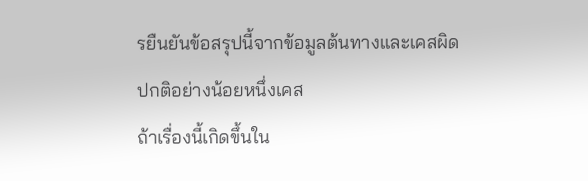รยืนยันข้อสรุปนี้จากข้อมูลต้นทางและเคสผิดปกติอย่างน้อยหนึ่งเคส
ถ้าเรื่องนี้เกิดขึ้นใน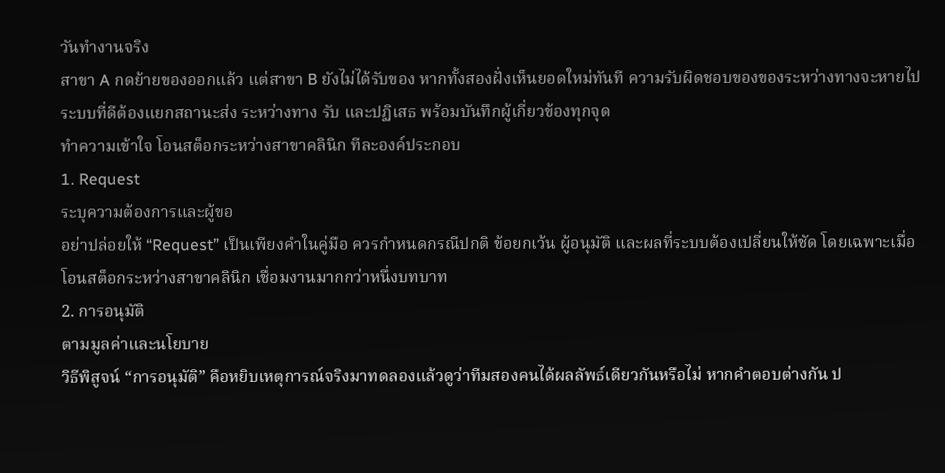วันทำงานจริง
สาขา A กดย้ายของออกแล้ว แต่สาขา B ยังไม่ได้รับของ หากทั้งสองฝั่งเห็นยอดใหม่ทันที ความรับผิดชอบของของระหว่างทางจะหายไป ระบบที่ดีต้องแยกสถานะส่ง ระหว่างทาง รับ และปฏิเสธ พร้อมบันทึกผู้เกี่ยวข้องทุกจุด
ทำความเข้าใจ โอนสต็อกระหว่างสาขาคลินิก ทีละองค์ประกอบ
1. Request
ระบุความต้องการและผู้ขอ
อย่าปล่อยให้ “Request” เป็นเพียงคำในคู่มือ ควรกำหนดกรณีปกติ ข้อยกเว้น ผู้อนุมัติ และผลที่ระบบต้องเปลี่ยนให้ชัด โดยเฉพาะเมื่อ โอนสต็อกระหว่างสาขาคลินิก เชื่อมงานมากกว่าหนึ่งบทบาท
2. การอนุมัติ
ตามมูลค่าและนโยบาย
วิธีพิสูจน์ “การอนุมัติ” คือหยิบเหตุการณ์จริงมาทดลองแล้วดูว่าทีมสองคนได้ผลลัพธ์เดียวกันหรือไม่ หากคำตอบต่างกัน ป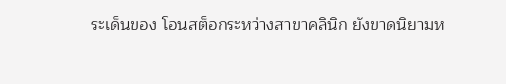ระเด็นของ โอนสต็อกระหว่างสาขาคลินิก ยังขาดนิยามห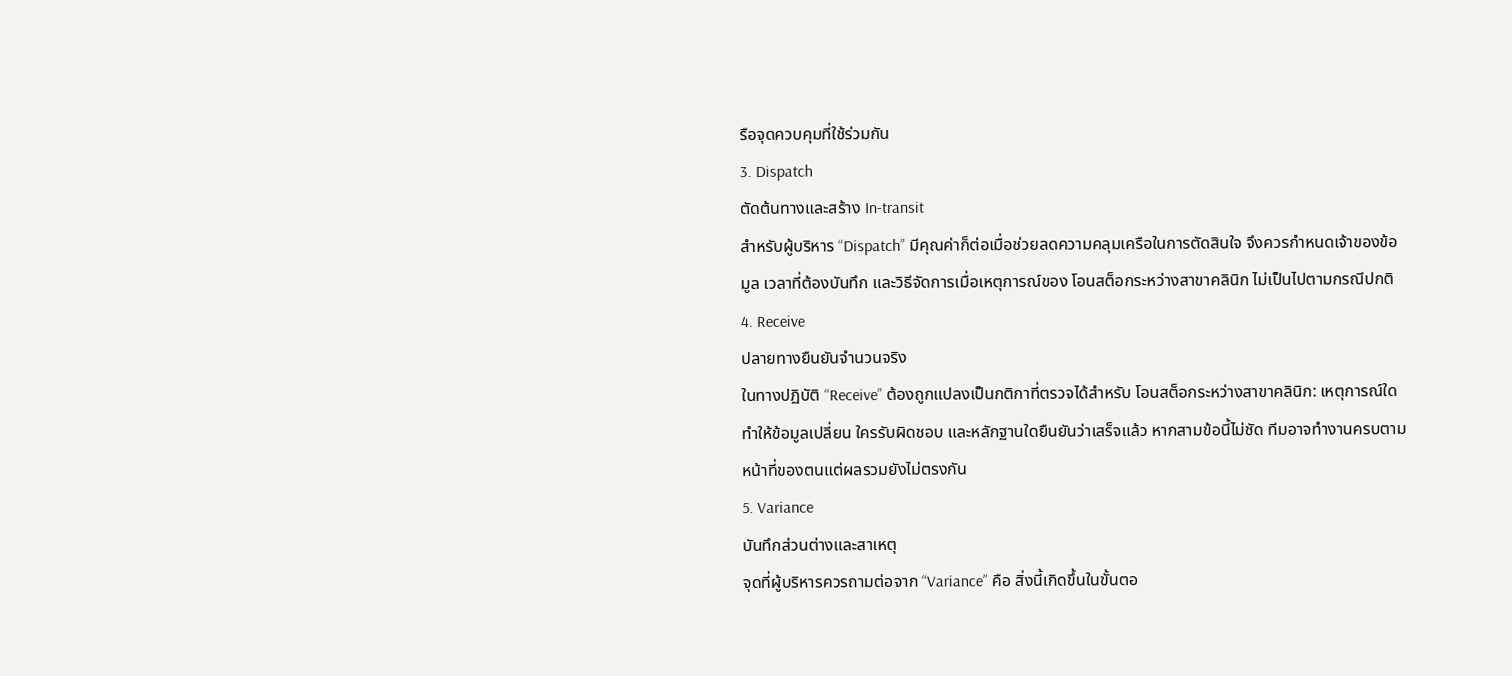รือจุดควบคุมที่ใช้ร่วมกัน
3. Dispatch
ตัดต้นทางและสร้าง In-transit
สำหรับผู้บริหาร “Dispatch” มีคุณค่าก็ต่อเมื่อช่วยลดความคลุมเครือในการตัดสินใจ จึงควรกำหนดเจ้าของข้อมูล เวลาที่ต้องบันทึก และวิธีจัดการเมื่อเหตุการณ์ของ โอนสต็อกระหว่างสาขาคลินิก ไม่เป็นไปตามกรณีปกติ
4. Receive
ปลายทางยืนยันจำนวนจริง
ในทางปฏิบัติ “Receive” ต้องถูกแปลงเป็นกติกาที่ตรวจได้สำหรับ โอนสต็อกระหว่างสาขาคลินิก: เหตุการณ์ใดทำให้ข้อมูลเปลี่ยน ใครรับผิดชอบ และหลักฐานใดยืนยันว่าเสร็จแล้ว หากสามข้อนี้ไม่ชัด ทีมอาจทำงานครบตามหน้าที่ของตนแต่ผลรวมยังไม่ตรงกัน
5. Variance
บันทึกส่วนต่างและสาเหตุ
จุดที่ผู้บริหารควรถามต่อจาก “Variance” คือ สิ่งนี้เกิดขึ้นในขั้นตอ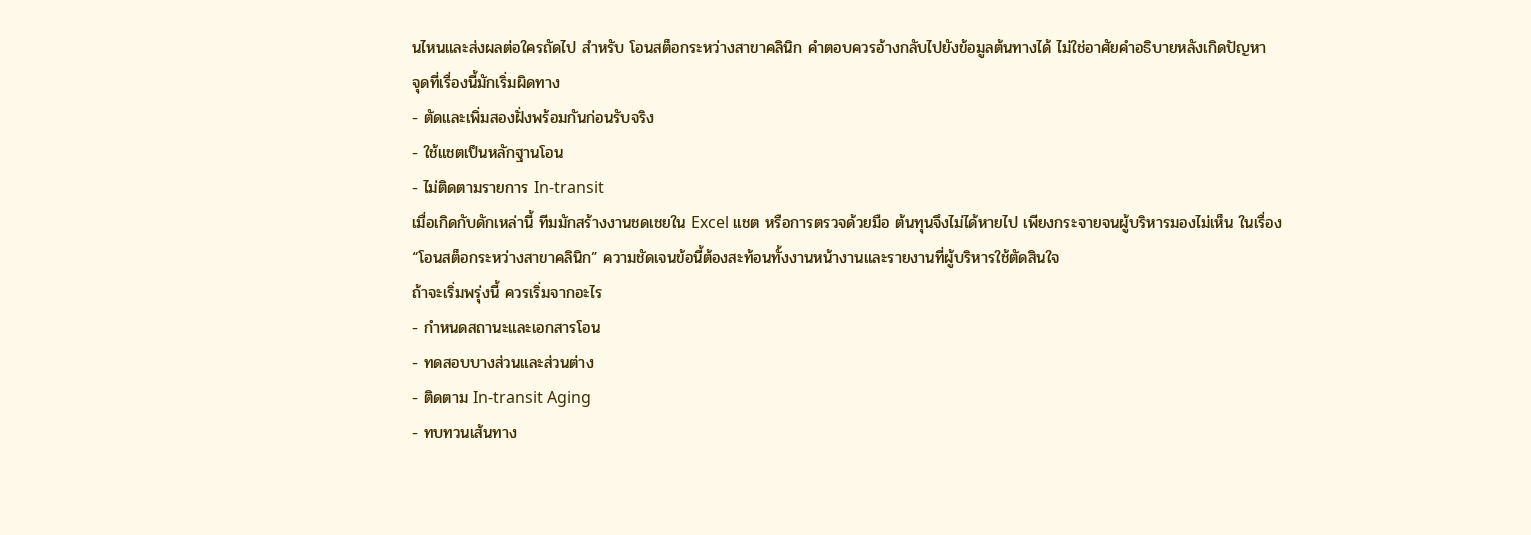นไหนและส่งผลต่อใครถัดไป สำหรับ โอนสต็อกระหว่างสาขาคลินิก คำตอบควรอ้างกลับไปยังข้อมูลต้นทางได้ ไม่ใช่อาศัยคำอธิบายหลังเกิดปัญหา
จุดที่เรื่องนี้มักเริ่มผิดทาง
- ตัดและเพิ่มสองฝั่งพร้อมกันก่อนรับจริง
- ใช้แชตเป็นหลักฐานโอน
- ไม่ติดตามรายการ In-transit
เมื่อเกิดกับดักเหล่านี้ ทีมมักสร้างงานชดเชยใน Excel แชต หรือการตรวจด้วยมือ ต้นทุนจึงไม่ได้หายไป เพียงกระจายจนผู้บริหารมองไม่เห็น ในเรื่อง “โอนสต็อกระหว่างสาขาคลินิก” ความชัดเจนข้อนี้ต้องสะท้อนทั้งงานหน้างานและรายงานที่ผู้บริหารใช้ตัดสินใจ
ถ้าจะเริ่มพรุ่งนี้ ควรเริ่มจากอะไร
- กำหนดสถานะและเอกสารโอน
- ทดสอบบางส่วนและส่วนต่าง
- ติดตาม In-transit Aging
- ทบทวนเส้นทาง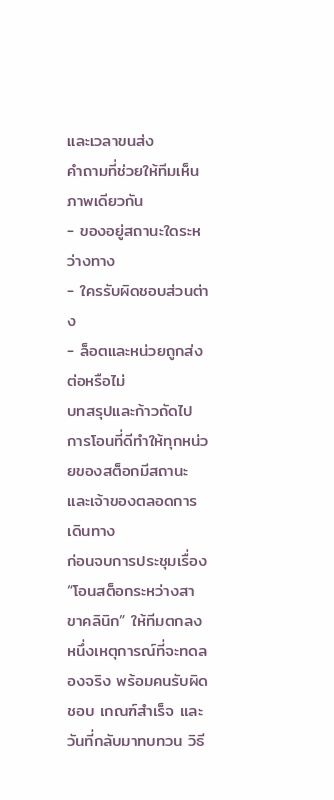และเวลาขนส่ง
คำถามที่ช่วยให้ทีมเห็นภาพเดียวกัน
- ของอยู่สถานะใดระหว่างทาง
- ใครรับผิดชอบส่วนต่าง
- ล็อตและหน่วยถูกส่งต่อหรือไม่
บทสรุปและก้าวถัดไป
การโอนที่ดีทำให้ทุกหน่วยของสต็อกมีสถานะและเจ้าของตลอดการเดินทาง
ก่อนจบการประชุมเรื่อง “โอนสต็อกระหว่างสาขาคลินิก” ให้ทีมตกลงหนึ่งเหตุการณ์ที่จะทดลองจริง พร้อมคนรับผิดชอบ เกณฑ์สำเร็จ และวันที่กลับมาทบทวน วิธี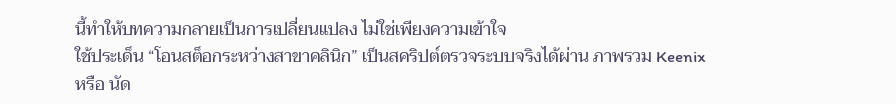นี้ทำให้บทความกลายเป็นการเปลี่ยนแปลง ไม่ใช่เพียงความเข้าใจ
ใช้ประเด็น “โอนสต็อกระหว่างสาขาคลินิก” เป็นสคริปต์ตรวจระบบจริงได้ผ่าน ภาพรวม Keenix หรือ นัด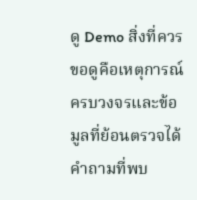ดู Demo สิ่งที่ควรขอดูคือเหตุการณ์ครบวงจรและข้อมูลที่ย้อนตรวจได้
คำถามที่พบ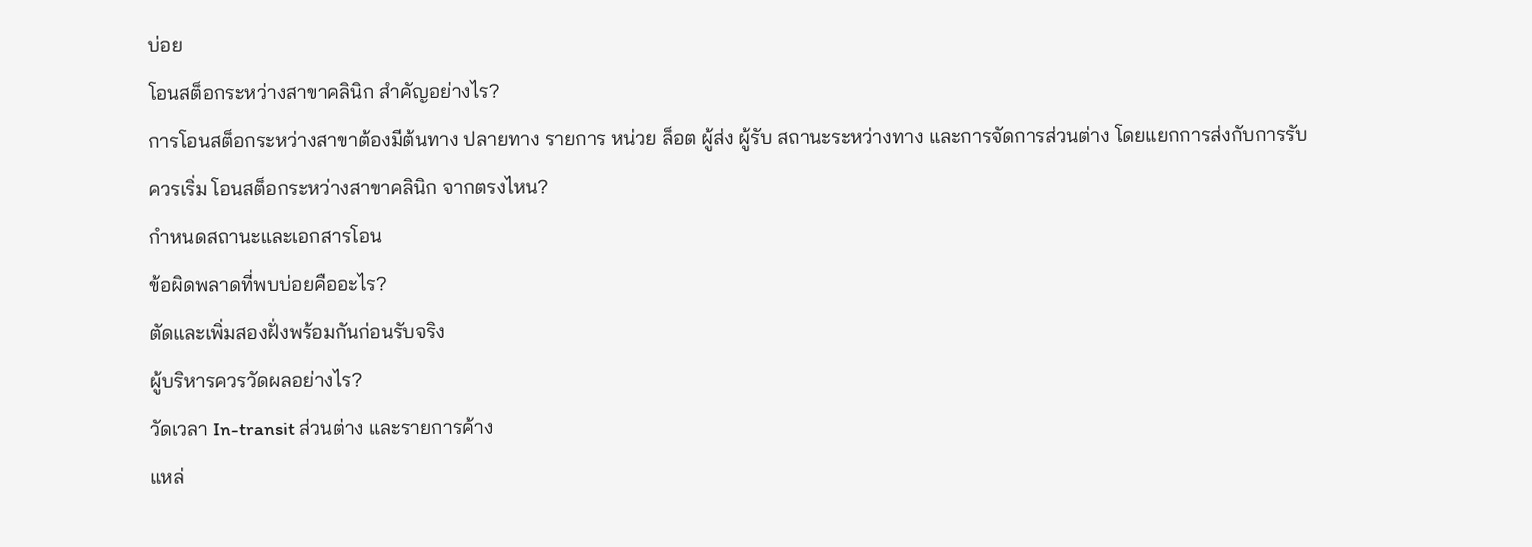บ่อย
โอนสต็อกระหว่างสาขาคลินิก สำคัญอย่างไร?
การโอนสต็อกระหว่างสาขาต้องมีต้นทาง ปลายทาง รายการ หน่วย ล็อต ผู้ส่ง ผู้รับ สถานะระหว่างทาง และการจัดการส่วนต่าง โดยแยกการส่งกับการรับ
ควรเริ่ม โอนสต็อกระหว่างสาขาคลินิก จากตรงไหน?
กำหนดสถานะและเอกสารโอน
ข้อผิดพลาดที่พบบ่อยคืออะไร?
ตัดและเพิ่มสองฝั่งพร้อมกันก่อนรับจริง
ผู้บริหารควรวัดผลอย่างไร?
วัดเวลา In-transit ส่วนต่าง และรายการค้าง
แหล่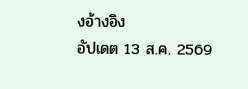งอ้างอิง
อัปเดต 13 ส.ค. 2569